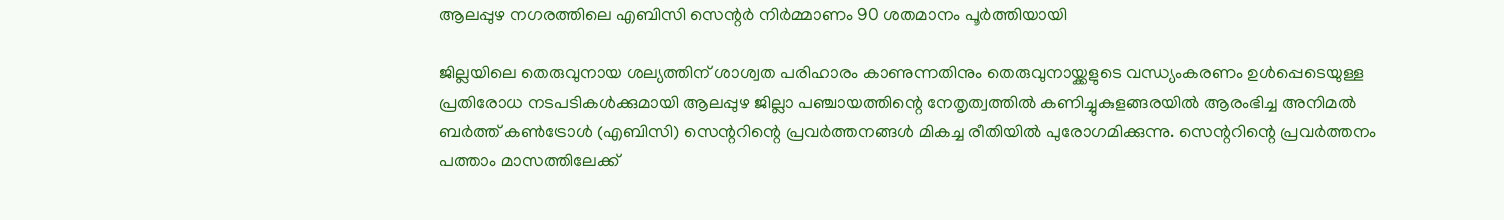ആലപ്പുഴ നഗരത്തിലെ എബിസി സെന്റർ നിർമ്മാണം 90 ശതമാനം പൂർത്തിയായി

ജില്ലയിലെ തെരുവുനായ ശല്യത്തിന് ശാശ്വത പരിഹാരം കാണുന്നതിനും തെരുവുനായ്ക്കളുടെ വന്ധ്യംകരണം ഉൾപ്പെടെയുള്ള പ്രതിരോധ നടപടികൾക്കുമായി ആലപ്പുഴ ജില്ലാ പഞ്ചായത്തിന്റെ നേതൃത്വത്തിൽ കണിച്ചുകുളങ്ങരയിൽ ആരംഭിച്ച അനിമൽ ബർത്ത് കൺട്രോൾ (എബിസി) സെന്ററിന്റെ പ്രവർത്തനങ്ങൾ മികച്ച രീതിയിൽ പുരോഗമിക്കുന്നു. സെന്ററിന്റെ പ്രവർത്തനം പത്താം മാസത്തിലേക്ക്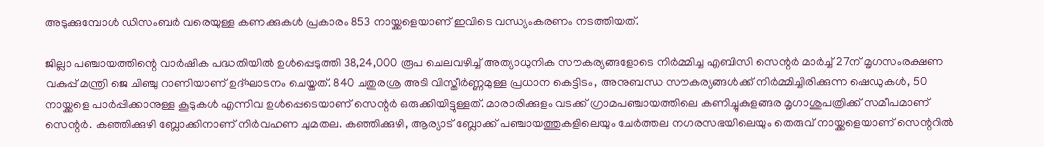അടുക്കുമ്പോൾ ഡിസംബർ വരെയുള്ള കണക്കുകൾ പ്രകാരം 853 നായ്ക്കളെയാണ് ഇവിടെ വന്ധ്യംകരണം നടത്തിയത്.

ജില്ലാ പഞ്ചായത്തിന്റെ വാർഷിക പദ്ധതിയിൽ ഉൾപ്പെടുത്തി 38,24,000 രൂപ ചെലവഴിച്ച് അത്യാധുനിക സൗകര്യങ്ങളോടെ നിർമ്മിച്ച എബിസി സെന്റർ മാര്‍ച്ച് 27ന് മൃഗസംരക്ഷണ വകുപ്പ് മന്ത്രി ജെ ചിഞ്ചു റാണിയാണ് ഉദ്ഘാടനം ചെയ്തത്. 840 ചതുരശ്ര അടി വിസ്തീർണ്ണമുള്ള പ്രധാന കെട്ടിടം, അനുബന്ധ സൗകര്യങ്ങൾക്ക് നിർമ്മിച്ചിരിക്കുന്ന ഷെഡുകൾ, 50 നായ്ക്കളെ പാർപ്പിക്കാനുള്ള കൂടുകൾ എന്നിവ ഉൾപ്പെടെയാണ് സെന്റർ ഒരുക്കിയിട്ടുള്ളത്. മാരാരിക്കുളം വടക്ക് ഗ്രാമപഞ്ചായത്തിലെ കണിച്ചുകുളങ്ങര മൃഗാശുപത്രിക്ക് സമീപമാണ് സെന്റർ. കഞ്ഞിക്കുഴി ബ്ലോക്കിനാണ് നിർവഹണ ചുമതല. കഞ്ഞിക്കുഴി, ആര്യാട് ബ്ലോക്ക് പഞ്ചായത്തുകളിലെയും ചേർത്തല നഗരസഭയിലെയും തെരുവ് നായ്ക്കളെയാണ് സെന്ററിൽ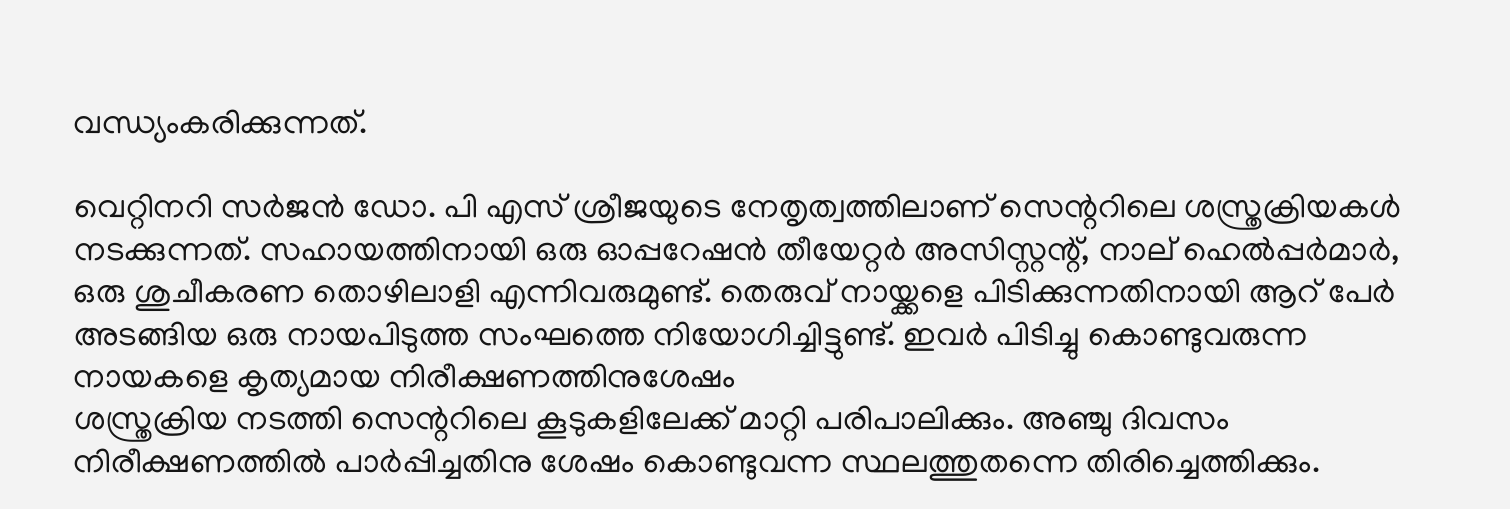വന്ധ്യംകരിക്കുന്നത്.

വെറ്റിനറി സർജൻ ഡോ. പി എസ് ശ്രീജയുടെ നേതൃത്വത്തിലാണ് സെന്ററിലെ ശസ്ത്രക്രിയകൾ നടക്കുന്നത്. സഹായത്തിനായി ഒരു ഓപ്പറേഷൻ തീയേറ്റർ അസിസ്റ്റന്റ്, നാല് ഹെൽപ്പർമാർ, ഒരു ശുചീകരണ തൊഴിലാളി എന്നിവരുമുണ്ട്. തെരുവ് നായ്ക്കളെ പിടിക്കുന്നതിനായി ആറ് പേർ അടങ്ങിയ ഒരു നായപിടുത്ത സംഘത്തെ നിയോഗിച്ചിട്ടുണ്ട്. ഇവർ പിടിച്ചു കൊണ്ടുവരുന്ന നായകളെ കൃത്യമായ നിരീക്ഷണത്തിനുശേഷം
ശസ്ത്രക്രിയ നടത്തി സെന്ററിലെ കൂടുകളിലേക്ക് മാറ്റി പരിപാലിക്കും. അഞ്ചു ദിവസം നിരീക്ഷണത്തിൽ പാർപ്പിച്ചതിനു ശേഷം കൊണ്ടുവന്ന സ്ഥലത്തുതന്നെ തിരിച്ചെത്തിക്കും.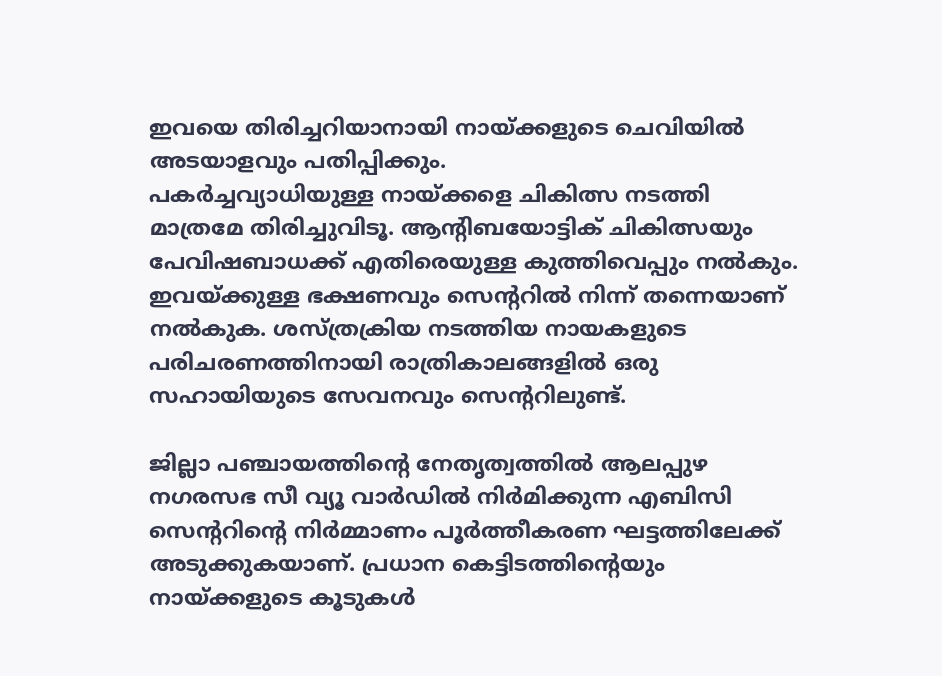ഇവയെ തിരിച്ചറിയാനായി നായ്ക്കളുടെ ചെവിയിൽ അടയാളവും പതിപ്പിക്കും.
പകർച്ചവ്യാധിയുള്ള നായ്ക്കളെ ചികിത്സ നടത്തി മാത്രമേ തിരിച്ചുവിടൂ. ആന്റിബയോട്ടിക് ചികിത്സയും പേവിഷബാധക്ക് എതിരെയുള്ള കുത്തിവെപ്പും നൽകും. ഇവയ്ക്കുള്ള ഭക്ഷണവും സെന്ററിൽ നിന്ന് തന്നെയാണ് നൽകുക. ശസ്ത്രക്രിയ നടത്തിയ നായകളുടെ പരിചരണത്തിനായി രാത്രികാലങ്ങളിൽ ഒരു സഹായിയുടെ സേവനവും സെന്ററിലുണ്ട്.

ജില്ലാ പഞ്ചായത്തിന്റെ നേതൃത്വത്തിൽ ആലപ്പുഴ നഗരസഭ സീ വ്യൂ വാർഡിൽ നിർമിക്കുന്ന എബിസി സെന്ററിന്റെ നിർമ്മാണം പൂർത്തീകരണ ഘട്ടത്തിലേക്ക് അടുക്കുകയാണ്. പ്രധാന കെട്ടിടത്തിന്റെയും നായ്ക്കളുടെ കൂടുകൾ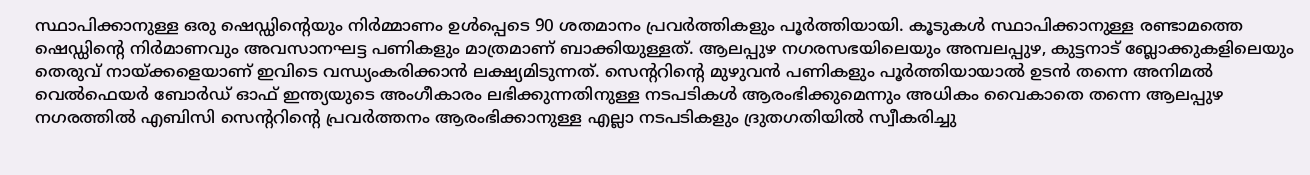സ്ഥാപിക്കാനുള്ള ഒരു ഷെഡ്ഡിന്റെയും നിർമ്മാണം ഉൾപ്പെടെ 90 ശതമാനം പ്രവർത്തികളും പൂർത്തിയായി. കൂടുകൾ സ്ഥാപിക്കാനുള്ള രണ്ടാമത്തെ ഷെഡ്ഡിന്റെ നിർമാണവും അവസാനഘട്ട പണികളും മാത്രമാണ് ബാക്കിയുള്ളത്. ആലപ്പുഴ നഗരസഭയിലെയും അമ്പലപ്പുഴ, കുട്ടനാട് ബ്ലോക്കുകളിലെയും തെരുവ് നായ്ക്കളെയാണ് ഇവിടെ വന്ധ്യംകരിക്കാൻ ലക്ഷ്യമിടുന്നത്. സെന്ററിന്റെ മുഴുവൻ പണികളും പൂർത്തിയായാൽ ഉടൻ തന്നെ അനിമൽ വെൽഫെയർ ബോർഡ് ഓഫ് ഇന്ത്യയുടെ അംഗീകാരം ലഭിക്കുന്നതിനുള്ള നടപടികൾ ആരംഭിക്കുമെന്നും അധികം വൈകാതെ തന്നെ ആലപ്പുഴ നഗരത്തിൽ എബിസി സെന്ററിന്റെ പ്രവർത്തനം ആരംഭിക്കാനുള്ള എല്ലാ നടപടികളും ദ്രുതഗതിയിൽ സ്വീകരിച്ചു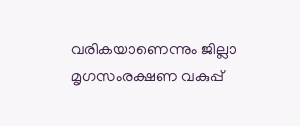വരികയാണെന്നും ജില്ലാ മൃഗസംരക്ഷണ വകുപ്പ്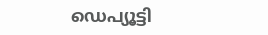ഡെപ്യൂട്ടി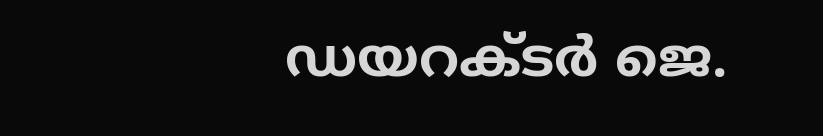ഡയറക്ടർ ജെ.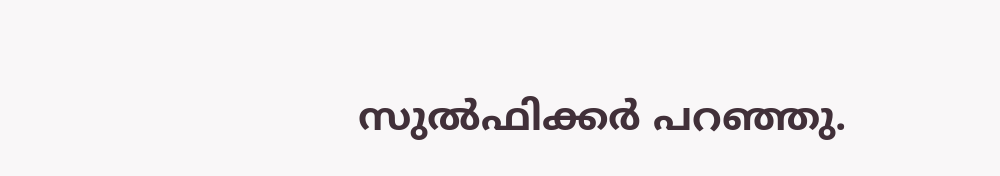സുൽഫിക്കർ പറഞ്ഞു.